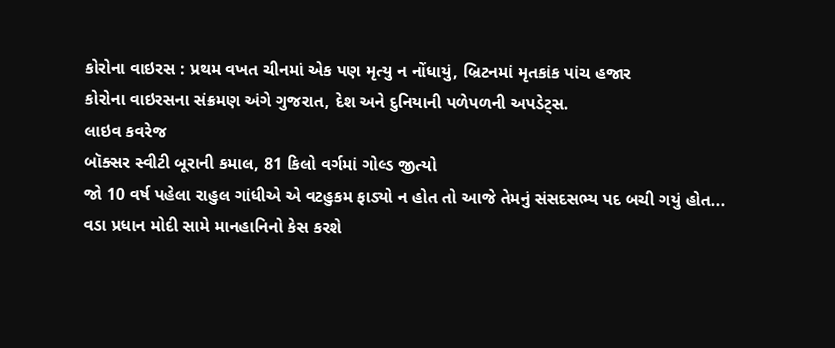કોરોના વાઇરસ : પ્રથમ વખત ચીનમાં એક પણ મૃત્યુ ન નોંધાયું, બ્રિટનમાં મૃતકાંક પાંચ હજાર
કોરોના વાઇરસના સંક્રમણ અંગે ગુજરાત, દેશ અને દુનિયાની પળેપળની અપડેટ્સ.
લાઇવ કવરેજ
બૉક્સર સ્વીટી બૂરાની કમાલ, 81 કિલો વર્ગમાં ગોલ્ડ જીત્યો
જો 10 વર્ષ પહેલા રાહુલ ગાંધીએ એ વટહુકમ ફાડ્યો ન હોત તો આજે તેમનું સંસદસભ્ય પદ બચી ગયું હોત...
વડા પ્રધાન મોદી સામે માનહાનિનો કેસ કરશે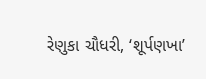રેણુકા ચૌધરી, ‘શૂર્પણખા’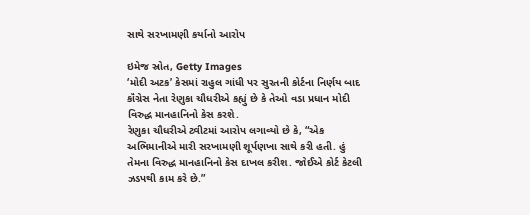સાથે સરખામણી કર્યાનો આરોપ

ઇમેજ સ્રોત, Getty Images
‘મોદી અટક’ કેસમાં રાહુલ ગાંધી પર સુરતની કોર્ટના નિર્ણય બાદ કૉંગ્રેસ નેતા રેણુકા ચૌધરીએ કહ્યું છે કે તેઓ વડા પ્રધાન મોદી વિરુદ્ધ માનહાનિનો કેસ કરશે.
રેણુકા ચૌધરીએ ટ્વીટમાં આરોપ લગાવ્યો છે કે, “એક અભિમાનીએ મારી સરખામણી શૂર્પણખા સાથે કરી હતી. હું તેમના વિરુદ્ધ માનહાનિનો કેસ દાખલ કરીશ. જોઈએ કોર્ટ કેટલી ઝડપથી કામ કરે છે.”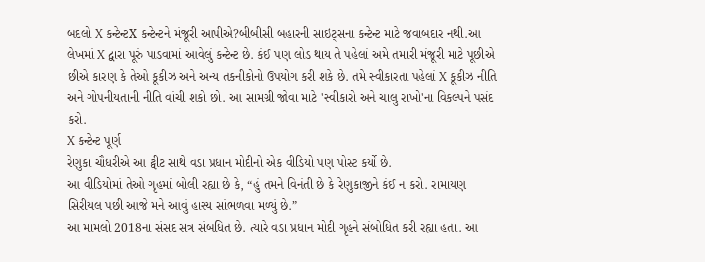બદલો X કન્ટેન્ટX કન્ટેન્ટને મંજૂરી આપીએ?બીબીસી બહારની સાઇટ્સના કન્ટેન્ટ માટે જવાબદાર નથી.આ લેખમાં X દ્વારા પૂરું પાડવામાં આવેલું કન્ટેન્ટ છે. કંઈ પણ લોડ થાય તે પહેલાં અમે તમારી મંજૂરી માટે પૂછીએ છીએ કારણ કે તેઓ કૂકીઝ અને અન્ય તકનીકોનો ઉપયોગ કરી શકે છે. તમે સ્વીકારતા પહેલાં X કૂકીઝ નીતિ અને ગોપનીયતાની નીતિ વાંચી શકો છો. આ સામગ્રી જોવા માટે 'સ્વીકારો અને ચાલુ રાખો'ના વિકલ્પને પસંદ કરો.
X કન્ટેન્ટ પૂર્ણ
રેણુકા ચૌધરીએ આ ટ્વીટ સાથે વડા પ્રધાન મોદીનો એક વીડિયો પણ પોસ્ટ કર્યો છે.
આ વીડિયોમાં તેઓ ગૃહમાં બોલી રહ્યા છે કે, “હું તમને વિનંતી છે કે રેણુકાજીને કંઈ ન કરો. રામાયણ સિરીયલ પછી આજે મને આવું હાસ્ય સાંભળવા મળ્યું છે.”
આ મામલો 2018ના સંસદ સત્ર સંબધિત છે. ત્યારે વડા પ્રધાન મોદી ગૃહને સંબોધિત કરી રહ્યા હતા. આ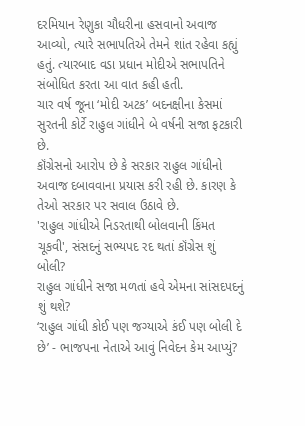દરમિયાન રેણુકા ચૌધરીના હસવાનો અવાજ આવ્યો, ત્યારે સભાપતિએ તેમને શાંત રહેવા કહ્યું હતું. ત્યારબાદ વડા પ્રધાન મોદીએ સભાપતિને સંબોધિત કરતા આ વાત કહી હતી.
ચાર વર્ષ જૂના ‘મોદી અટક’ બદનક્ષીના કેસમાં સુરતની કોર્ટે રાહુલ ગાંધીને બે વર્ષની સજા ફટકારી છે.
કૉંગ્રેસનો આરોપ છે કે સરકાર રાહુલ ગાંધીનો અવાજ દબાવવાના પ્રયાસ કરી રહી છે. કારણ કે તેઓ સરકાર પર સવાલ ઉઠાવે છે.
'રાહુલ ગાંધીએ નિડરતાથી બોલવાની કિંમત ચૂકવી', સંસદનું સભ્યપદ રદ થતાં કૉંગ્રેસ શું બોલી?
રાહુલ ગાંધીને સજા મળતાં હવે એમના સાંસદપદનું શું થશે?
‘રાહુલ ગાંધી કોઈ પણ જગ્યાએ કંઈ પણ બોલી દે છે’ - ભાજપના નેતાએ આવું નિવેદન કેમ આપ્યું?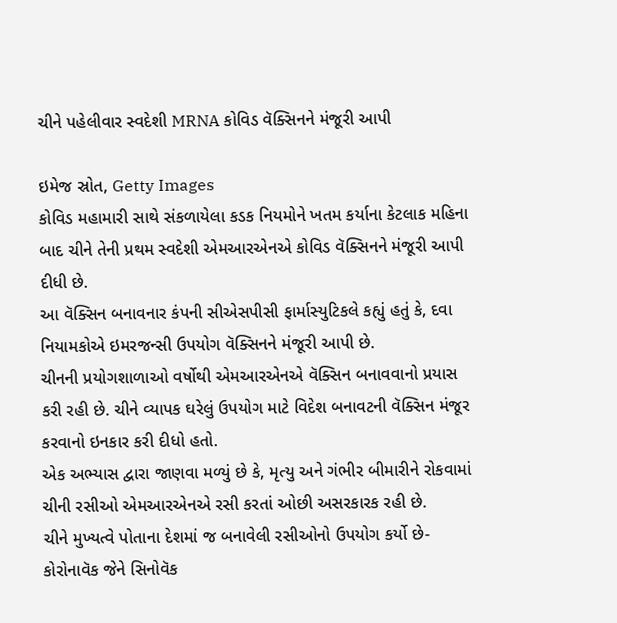ચીને પહેલીવાર સ્વદેશી MRNA કોવિડ વૅક્સિનને મંજૂરી આપી

ઇમેજ સ્રોત, Getty Images
કોવિડ મહામારી સાથે સંકળાયેલા કડક નિયમોને ખતમ કર્યાના કેટલાક મહિના બાદ ચીને તેની પ્રથમ સ્વદેશી એમઆરએનએ કોવિડ વૅક્સિનને મંજૂરી આપી દીધી છે.
આ વૅક્સિન બનાવનાર કંપની સીએસપીસી ફાર્માસ્યુટિકલે કહ્યું હતું કે, દવા નિયામકોએ ઇમરજન્સી ઉપયોગ વૅક્સિનને મંજૂરી આપી છે.
ચીનની પ્રયોગશાળાઓ વર્ષોથી એમઆરએનએ વૅક્સિન બનાવવાનો પ્રયાસ કરી રહી છે. ચીને વ્યાપક ઘરેલું ઉપયોગ માટે વિદેશ બનાવટની વૅક્સિન મંજૂર કરવાનો ઇનકાર કરી દીધો હતો.
એક અભ્યાસ દ્વારા જાણવા મળ્યું છે કે, મૃત્યુ અને ગંભીર બીમારીને રોકવામાં ચીની રસીઓ એમઆરએનએ રસી કરતાં ઓછી અસરકારક રહી છે.
ચીને મુખ્યત્વે પોતાના દેશમાં જ બનાવેલી રસીઓનો ઉપયોગ કર્યો છે- કોરોનાવૅક જેને સિનોવૅક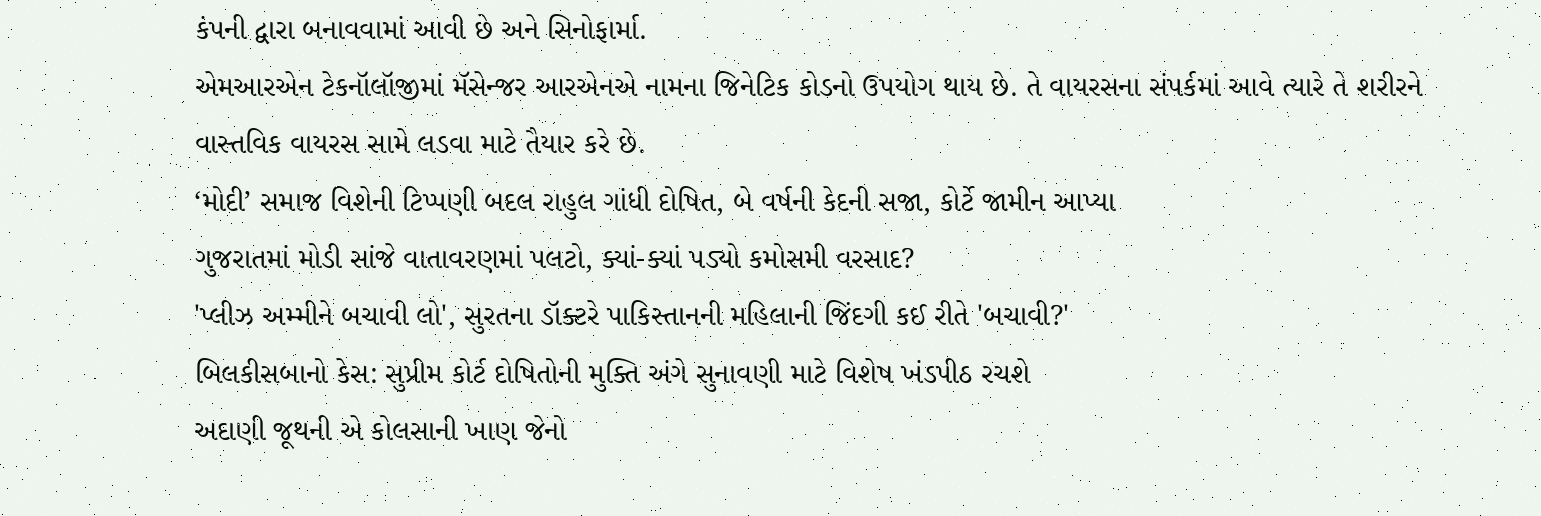કંપની દ્વારા બનાવવામાં આવી છે અને સિનોફાર્મા.
એમઆરએન ટેકનૉલૉજીમાં મૅસેન્જર આરએનએ નામના જિનેટિક કોડનો ઉપયોગ થાય છે. તે વાયરસના સંપર્કમાં આવે ત્યારે તે શરીરને વાસ્તવિક વાયરસ સામે લડવા માટે તૈયાર કરે છે.
‘મોદી’ સમાજ વિશેની ટિપ્પણી બદલ રાહુલ ગાંધી દોષિત, બે વર્ષની કેદની સજા, કોર્ટે જામીન આપ્યા
ગુજરાતમાં મોડી સાંજે વાતાવરણમાં પલટો, ક્યાં-ક્યાં પડ્યો કમોસમી વરસાદ?
'પ્લીઝ અમ્મીને બચાવી લો', સુરતના ડૉક્ટરે પાકિસ્તાનની મહિલાની જિંદગી કઈ રીતે 'બચાવી?'
બિલકીસબાનો કેસ: સુપ્રીમ કોર્ટ દોષિતોની મુક્તિ અંગે સુનાવણી માટે વિશેષ ખંડપીઠ રચશે
અદાણી જૂથની એ કોલસાની ખાણ જેનો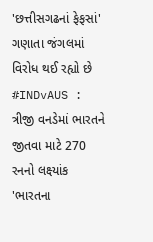'છત્તીસગઢનાં ફેફસાં' ગણાતા જંગલમાં વિરોધ થઈ રહ્યો છે
#INDvAUS : ત્રીજી વનડેમાં ભારતને જીતવા માટે 270 રનનો લક્ષ્યાંક
'ભારતના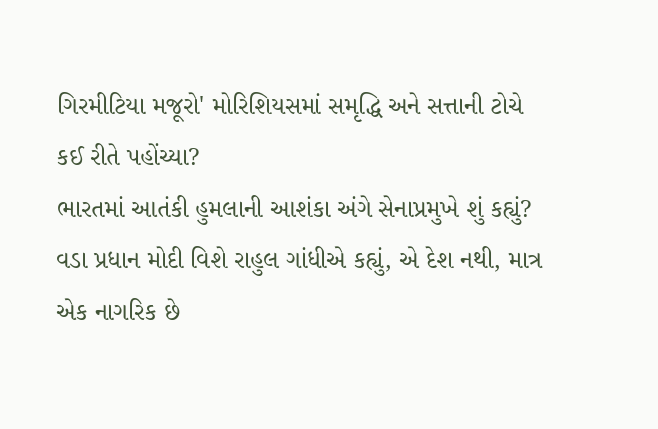ગિરમીટિયા મજૂરો' મોરિશિયસમાં સમૃદ્ધિ અને સત્તાની ટોચે કઈ રીતે પહોંચ્યા?
ભારતમાં આતંકી હુમલાની આશંકા અંગે સેનાપ્રમુખે શું કહ્યું?
વડા પ્રધાન મોદી વિશે રાહુલ ગાંધીએ કહ્યું, એ દેશ નથી, માત્ર એક નાગરિક છે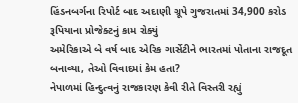હિંડનબર્ગના રિપોર્ટ બાદ અદાણી ગ્રૂપે ગુજરાતમાં 34,900 કરોડ રૂપિયાના પ્રોજેક્ટનું કામ રોક્યું
અમેરિકાએ બે વર્ષ બાદ એરિક ગાર્સેટીને ભારતમાં પોતાના રાજદૂત બનાવ્યા, તેઓ વિવાદમાં કેમ હતા?
નેપાળમાં હિન્દુત્વનું રાજકારણ કેવી રીતે વિસ્તરી રહ્યું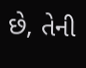છે, તેની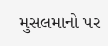મુસલમાનો પર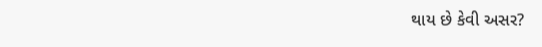થાય છે કેવી અસર?